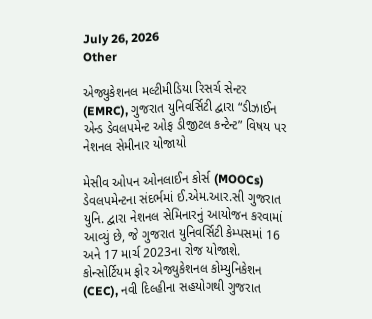July 26, 2026
Other

એજ્યુકેશનલ મલ્ટીમીડિયા રિસર્ચ સેન્ટર (EMRC), ગુજરાત યુનિવર્સિટી દ્વારા “ડીઝાઈન એન્ડ ડેવલપમેન્ટ ઓફ ડીજીટલ કન્ટેન્ટ” વિષય પર નેશનલ સેમીનાર યોજાયો

મેસીવ ઓપન ઓનલાઈન કોર્સ (MOOCs) ડેવલપમેન્ટના સંદર્ભમાં ઈ.એમ.આર.સી ગુજરાત યુનિ. દ્વારા નેશનલ સેમિનારનું આયોજન કરવામાં આવ્યું છે, જે ગુજરાત યુનિવર્સિટી કેમ્પસમાં 16 અને 17 માર્ચ 2023ના રોજ યોજાશે. કોન્સોર્ટિયમ ફોર એજ્યુકેશનલ કોમ્યુનિકેશન (CEC), નવી દિલ્હીના સહયોગથી ગુજરાત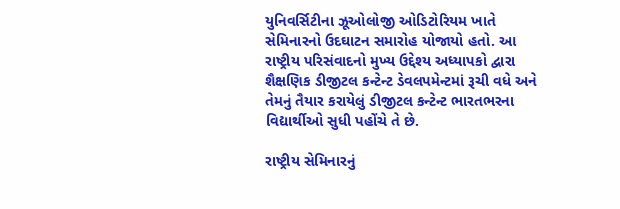યુનિવર્સિટીના ઝૂઓલોજી ઓડિટોરિયમ ખાતે સેમિનારનો ઉદઘાટન સમારોહ યોજાયો હતો. આ રાષ્ટ્રીય પરિસંવાદનો મુખ્ય ઉદ્દેશ્ય અધ્યાપકો દ્વારા શૈક્ષણિક ડીજીટલ કન્ટેન્ટ ડેવલપમેન્ટમાં રૂચી વધે અને તેમનું તૈયાર કરાયેલું ડીજીટલ કન્ટેન્ટ ભારતભરના વિદ્યાર્થીઓ સુધી પહોંચે તે છે.

રાષ્ટ્રીય સેમિનારનું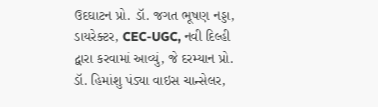ઉદઘાટન પ્રો. ડૉ. જગત ભૂષણ નડ્ડા, ડાયરેક્ટર, CEC-UGC, નવી દિલ્હી દ્વારા કરવામાં આવ્યું, જે દરમ્યાન પ્રો. ડૉ. હિમાંશુ પંડ્યા વાઇસ ચાન્સેલર,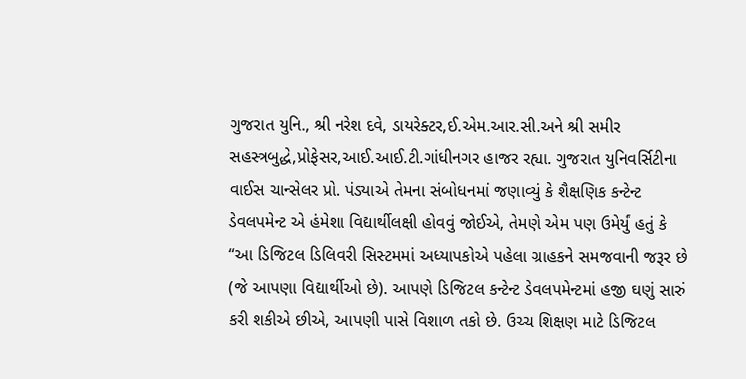ગુજરાત યુનિ., શ્રી નરેશ દવે, ડાયરેક્ટર,ઈ.એમ.આર.સી.અને શ્રી સમીર સહસ્ત્રબુદ્ધે,પ્રોફેસર,આઈ.આઈ.ટી.ગાંધીનગર હાજર રહ્યા. ગુજરાત યુનિવર્સિટીના વાઈસ ચાન્સેલર પ્રો. પંડ્યાએ તેમના સંબોધનમાં જણાવ્યું કે શૈક્ષણિક કન્ટેન્ટ ડેવલપમેન્ટ એ હંમેશા વિદ્યાર્થીલક્ષી હોવવું જોઈએ, તેમણે એમ પણ ઉમેર્યું હતું કે “આ ડિજિટલ ડિલિવરી સિસ્ટમમાં અધ્યાપકોએ પહેલા ગ્રાહકને સમજવાની જરૂર છે (જે આપણા વિદ્યાર્થીઓ છે). આપણે ડિજિટલ કન્ટેન્ટ ડેવલપમેન્ટમાં હજી ઘણું સારું કરી શકીએ છીએ, આપણી પાસે વિશાળ તકો છે. ઉચ્ચ શિક્ષણ માટે ડિજિટલ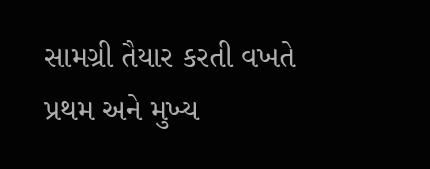સામગ્રી તૈયાર કરતી વખતે પ્રથમ અને મુખ્ય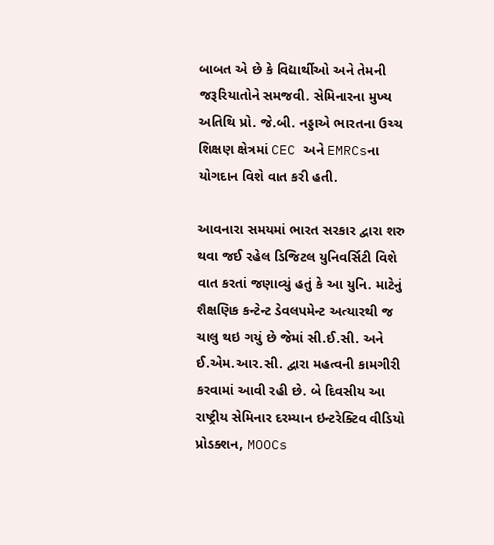બાબત એ છે કે વિદ્યાર્થીઓ અને તેમની જરૂરિયાતોને સમજવી. સેમિનારના મુખ્ય અતિથિ પ્રો. જે.બી. નડ્ડાએ ભારતના ઉચ્ચ શિક્ષણ ક્ષેત્રમાં CEC અને EMRCsના યોગદાન વિશે વાત કરી હતી.

આવનારા સમયમાં ભારત સરકાર દ્વારા શરુ થવા જઈ રહેલ ડિજિટલ યુનિવર્સિટી વિશે વાત કરતાં જણાવ્યું હતું કે આ યુનિ. માટેનું શૈક્ષણિક કન્ટેન્ટ ડેવલપમેન્ટ અત્યારથી જ ચાલુ થઇ ગયું છે જેમાં સી.ઈ.સી. અને ઈ.એમ.આર.સી. દ્વારા મહત્વની કામગીરી કરવામાં આવી રહી છે. બે દિવસીય આ રાષ્ટ્રીય સેમિનાર દરમ્યાન ઇન્ટરેક્ટિવ વીડિયો પ્રોડક્શન, MOOCs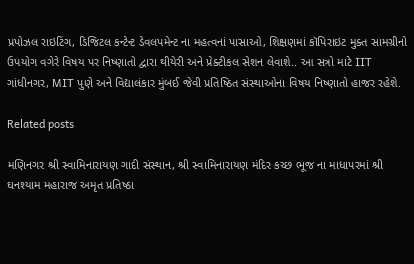પ્રપોઝલ રાઇટિંગ, ડિજિટલ કન્ટેન્ટ ડેવલપમેન્ટ ના મહત્વનાં પાસાઓ, શિક્ષણમાં કૉપિરાઇટ મુક્ત સામગ્રીનો ઉપયોગ વગેરે વિષય પર નિષ્ણાતો દ્વારા થીયેરી અને પ્રેક્ટીકલ સેશન લેવાશે.. આ સત્રો માટે IIT ગાંધીનગર, MIT પુણે અને વિદ્યાલંકાર મુંબઈ જેવી પ્રતિષ્ઠિત સંસ્થાઓના વિષય નિષ્ણાતો હાજર રહેશે.

Related posts

મણિનગર શ્રી સ્વામિનારાયણ ગાદી સંસ્થાન, શ્રી સ્વામિનારાયણ મંદિર કચ્છ ભૂજ ના માધાપરમાં શ્રી ઘનશ્યામ મહારાજ અમૃત પ્રતિષ્ઠા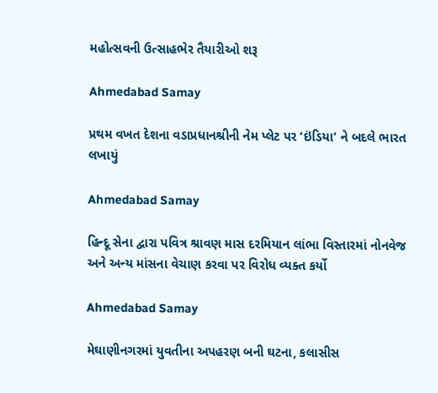મહોત્સવની ઉત્સાહભેર તૈયારીઓ શરૂ

Ahmedabad Samay

પ્રથમ વખત દેશના વડાપ્રધાનશ્રીની નેમ પ્લેટ પર ‘ઇંડિયા’ ને બદલે ભારત લખાયું

Ahmedabad Samay

હિન્દૂ સેના દ્વારા પવિત્ર શ્રાવણ માસ દરમિયાન લાંભા વિસ્તારમાં નોનવેજ અને અન્ય માંસના વેચાણ કરવા પર વિરોધ વ્યક્ત કર્યો

Ahmedabad Samay

મેઘાણીનગરમાં યુવતીના અપહરણ બની ઘટના, કલાસીસ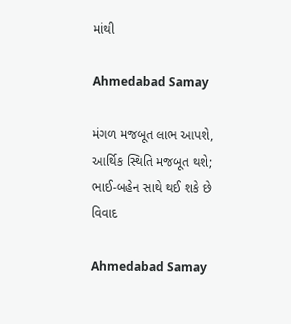માંથી

Ahmedabad Samay

મંગળ મજબૂત લાભ આપશે, આર્થિક સ્થિતિ મજબૂત થશે; ભાઈ-બહેન સાથે થઈ શકે છે વિવાદ

Ahmedabad Samay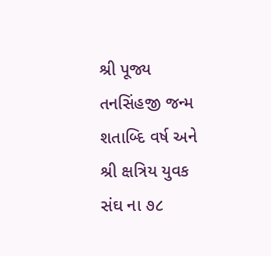શ્રી પૂજ્ય તનસિંહજી જન્મ શતાબ્દિ વર્ષ અને શ્રી ક્ષત્રિય યુવક સંઘ ના ૭૮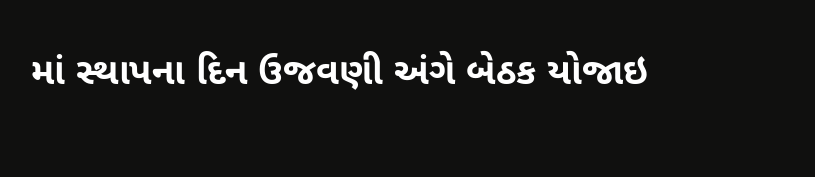માં સ્થાપના દિન ઉજવણી અંગે બેઠક યોજાઇ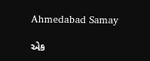Ahmedabad Samay

એક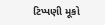ટિપ્પણી મૂકો